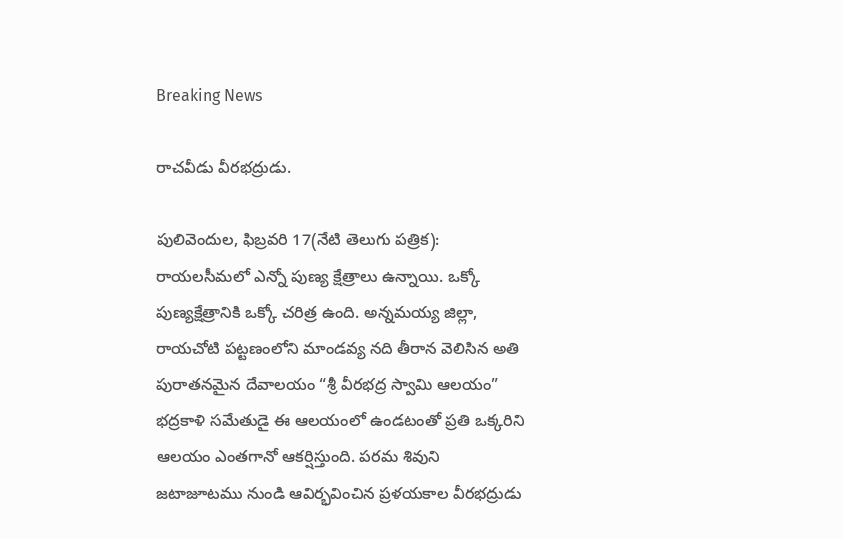Breaking News

రాచవీడు వీరభద్రుడు.

పులివెందుల, ఫిబ్రవరి 17(నేటి తెలుగు పత్రిక): రాయలసీమలో ఎన్నో పుణ్య క్షేత్రాలు ఉన్నాయి. ఒక్కో పుణ్యక్షేత్రానికి ఒక్కో చరిత్ర ఉంది. అన్నమయ్య జిల్లా, రాయచోటి పట్టణంలోని మాండవ్య నది తీరాన వెలిసిన అతి పురాతనమైన దేవాలయం “శ్రీ వీరభద్ర స్వామి ఆలయం” భద్రకాళి సమేతుడై ఈ ఆలయంలో ఉండటంతో ప్రతి ఒక్కరిని ఆలయం ఎంతగానో ఆకర్షిస్తుంది. పరమ శివుని జటాజూటము నుండి ఆవిర్భవించిన ప్రళయకాల వీరభద్రుడు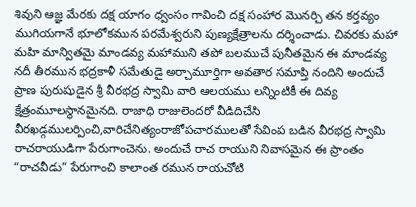శివుని ఆజ్ఞ మేరకు దక్ష యాగం ధ్వంసం గావించి దక్ష సంహార మొనర్చి తన కర్తవ్యం ముగియగానే భూలోకమున పరమేశ్వరుని పుణ్యక్షేత్రాలను దర్శించాడు. చివరకు మహా మహి మాన్వితమై మాండవ్య మహాముని తపో బలముచే పునీతమైన ఈ మాండవ్య నదీ తీరమున భద్రకాళీ సమేతుడై అర్చామూర్తిగా అవతార సమాప్తి నందిని అందుచే ప్రాణ పురుషుడైన శ్రీ వీరభద్ర స్వామి వారి ఆలయము లన్నింటికీ ఈ దివ్య క్షేత్రంమూలస్థానమైనది. రాజాధి రాజులెందరో వీడిదిచేసి వీరఖడ్గములర్పించి,వారిచేనిత్యంరాజోపచారములతో సేవింప బడిన వీరభద్ర స్వామి రాచరాయుడిగా పేరుగాంచెను. అందుచే రాచ రాయుని నివాసమైన ఈ ప్రాంతం “రాచవీడు” పేరుగాంచి కాలాంత రమున రాయచోటి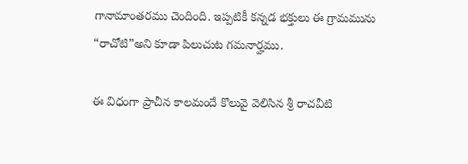గానామాంతరము చెందింది. ఇప్పటికీ కన్నడ భక్తులు ఈ గ్రామమును “రాచోటి”అని కూడా పిలుచుట గమనార్హము.

ఈ విధంగా ప్రాచీన కాలమందే కొలువై వెలిసిన శ్రీ రాచవీటి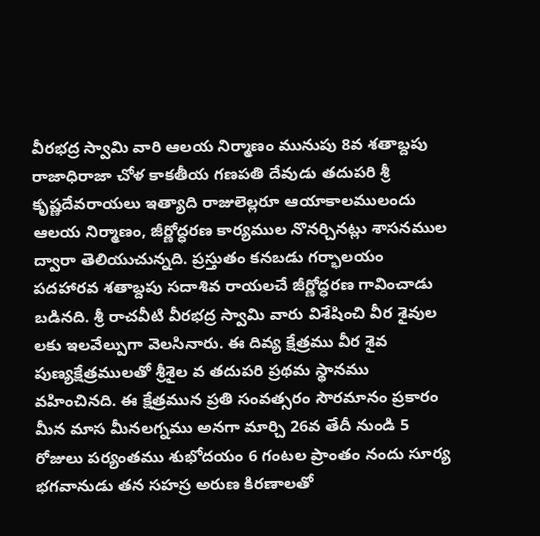వీరభద్ర స్వామి వారి ఆలయ నిర్మాణం మునుపు 8వ శతాబ్దపు రాజాధిరాజా చోళ కాకతీయ గణపతి దేవుడు తదుపరి శ్రీ కృష్ణదేవరాయలు ఇత్యాది రాజులెల్లరూ ఆయాకాలములందు ఆలయ నిర్మాణం, జీర్ణోద్ధరణ కార్యముల నొనర్చినట్లు శాసనముల ద్వారా తెలియుచున్నది. ప్రస్తుతం కనబడు గర్భాలయం పదహారవ శతాబ్దపు సదాశివ రాయలచే జీర్ణోద్ధరణ గావించాడు బడినది. శ్రీ రాచవీటి వీరభద్ర స్వామి వారు విశేషించి వీర శైవుల లకు ఇలవేల్పుగా వెలసినారు. ఈ దివ్య క్షేత్రము వీర శైవ పుణ్యక్షేత్రములతో శ్రీశైల వ తదుపరి ప్రథమ స్థానము వహించినది. ఈ క్షేత్రమున ప్రతి సంవత్సరం సౌరమానం ప్రకారం మీన మాస మీనలగ్నము అనగా మార్చి 26వ తేదీ నుండి 5 రోజులు పర్యంతము శుభోదయం 6 గంటల ప్రాంతం నందు సూర్య భగవానుడు తన సహస్ర అరుణ కిరణాలతో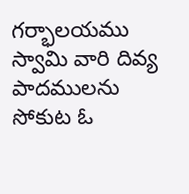గర్భాలయము స్వామి వారి దివ్య పాదములను సోకుట ఓ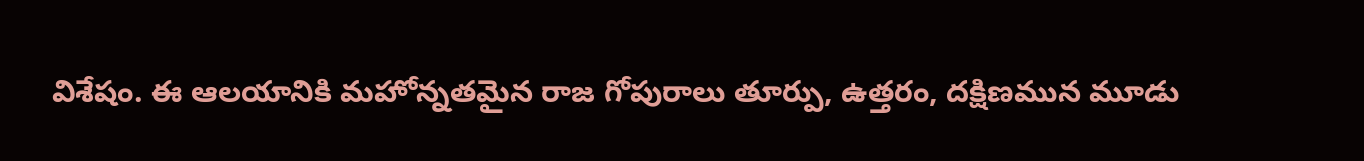విశేషం. ఈ ఆలయానికి మహోన్నతమైన రాజ గోపురాలు తూర్పు, ఉత్తరం, దక్షిణమున మూడు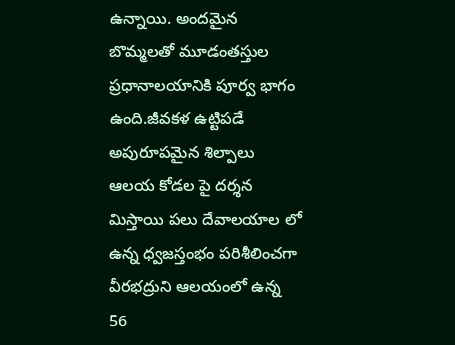ఉన్నాయి. అందమైన బొమ్మలతో మూడంతస్తుల ప్రధానాలయానికి పూర్వ భాగం ఉంది.జీవకళ ఉట్టిపడే అపురూపమైన శిల్పాలు ఆలయ కోడల పై దర్శన మిస్తాయి పలు దేవాలయాల లో ఉన్న ధ్వజస్తంభం పరిశీలించగా వీరభద్రుని ఆలయంలో ఉన్న 56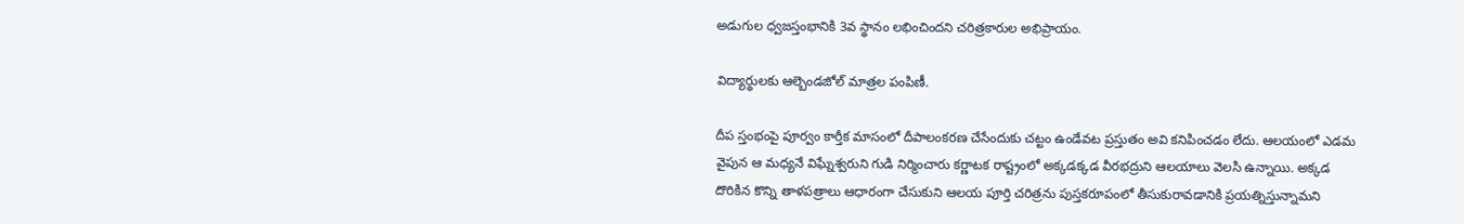అడుగుల ధ్వజస్తంభానికి 3వ స్థానం లభించిందని చరిత్రకారుల అభిప్రాయం.

విద్యార్థులకు ఆల్బెండజోల్ మాత్రల పంపిణీ.

దీప స్తంభంపై పూర్వం కార్తీక మాసంలో దీపాలంకరణ చేసేందుకు చట్టం ఉండేవట ప్రస్తుతం అవి కనిపించడం లేదు. ఆలయంలో ఎడమ వైపున ఆ మధ్యనే విఘ్నేశ్వరుని గుడి నిర్మించారు కర్ణాటక రాష్ట్రంలో అక్కడక్కడ వీరభద్రుని ఆలయాలు వెలసి ఉన్నాయి. అక్కడ దొరికిన కొన్ని తాళపత్రాలు ఆధారంగా చేసుకుని ఆలయ పూర్తి చరిత్రను పుస్తకరూపంలో తీసుకురావడానికి ప్రయత్నిస్తున్నామని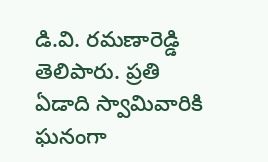డి.వి. రమణారెడ్డి తెలిపారు. ప్రతి ఏడాది స్వామివారికి ఘనంగా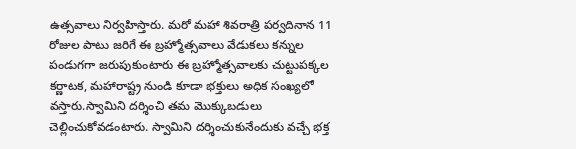ఉత్సవాలు నిర్వహిస్తారు. మరో మహా శివరాత్రి పర్వదినాన 11 రోజుల పాటు జరిగే ఈ బ్రహ్మోత్సవాలు వేడుకలు కన్నుల పండుగగా జరుపుకుంటారు ఈ బ్రహ్మోత్సవాలకు చుట్టుపక్కల కర్ణాటక, మహారాష్ట్ర నుండి కూడా భక్తులు అధిక సంఖ్యలో వస్తారు.స్వామిని దర్శించి తమ మొక్కుబడులు చెల్లించుకోవడంటారు. స్వామిని దర్శించుకునేందుకు వచ్చే భక్త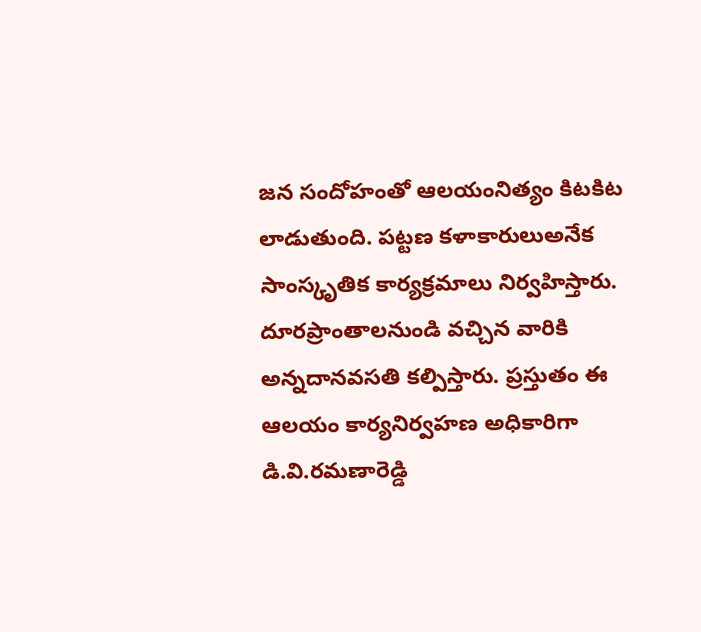జన సందోహంతో ఆలయంనిత్యం కిటకిట లాడుతుంది. పట్టణ కళాకారులుఅనేక సాంస్కృతిక కార్యక్రమాలు నిర్వహిస్తారు. దూరప్రాంతాలనుండి వచ్చిన వారికి అన్నదానవసతి కల్పిస్తారు. ప్రస్తుతం ఈ ఆలయం కార్యనిర్వహణ అధికారిగా డి.వి.రమణారెడ్డి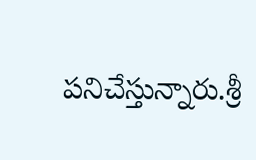పనిచేస్తున్నారు.శ్రీ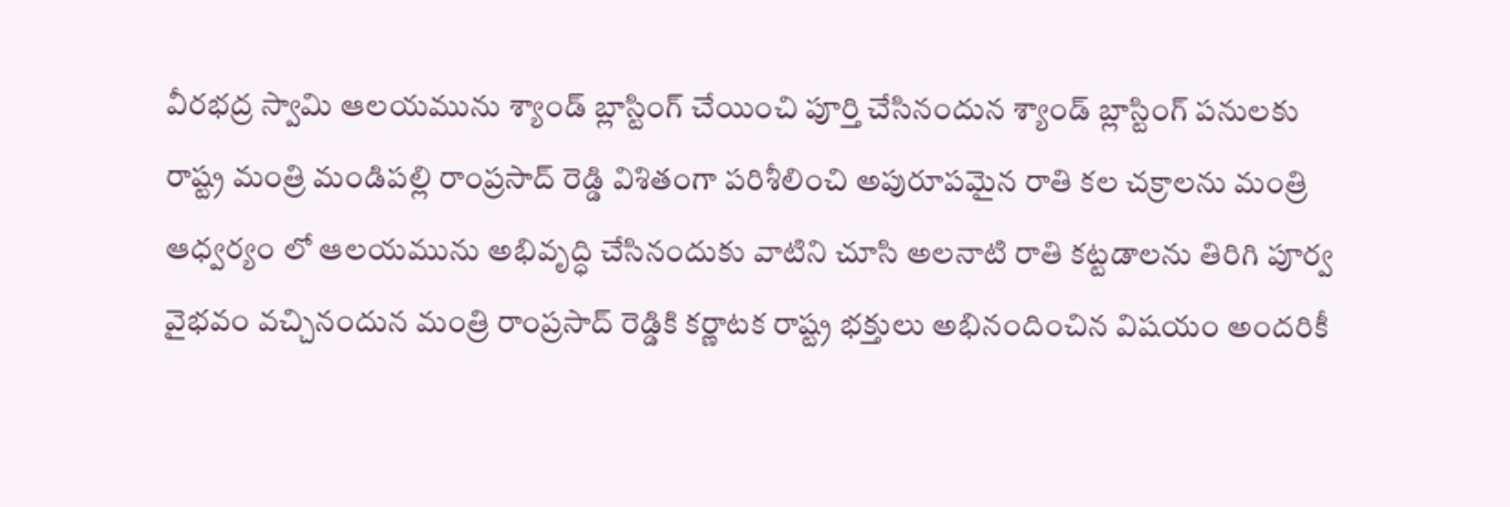వీరభద్ర స్వామి ఆలయమును శ్యాండ్ బ్లాస్టింగ్ చేయించి పూర్తి చేసినందున శ్యాండ్ బ్లాస్టింగ్ పనులకు రాష్ట్ర మంత్రి మండిపల్లి రాంప్రసాద్ రెడ్డి విశితంగా పరిశీలించి అపురూపమైన రాతి కల చక్రాలను మంత్రి ఆధ్వర్యం లో ఆలయమును అభివృద్ధి చేసినందుకు వాటిని చూసి అలనాటి రాతి కట్టడాలను తిరిగి పూర్వ వైభవం వచ్చినందున మంత్రి రాంప్రసాద్ రెడ్డికి కర్ణాటక రాష్ట్ర భక్తులు అభినందించిన విషయం అందరికీ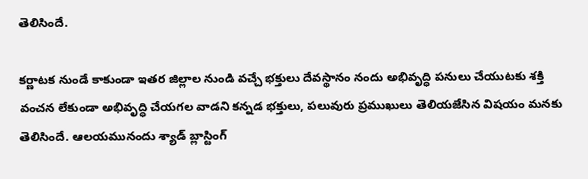తెలిసిందే.

కర్ణాటక నుండే కాకుండా ఇతర జిల్లాల నుండి వచ్చే భక్తులు దేవస్థానం నందు అభివృద్ధి పనులు చేయుటకు శక్తి వంచన లేకుండా అభివృద్ధి చేయగల వాడని కన్నడ భక్తులు, పలువురు ప్రముఖులు తెలియజేసిన విషయం మనకు తెలిసిందే. ఆలయమునందు శ్యాడ్ బ్లాస్టింగ్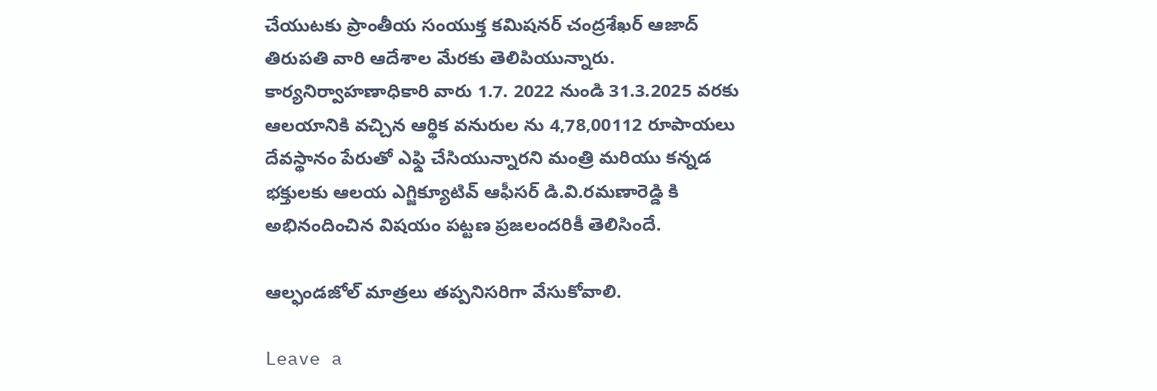చేయుటకు ప్రాంతీయ సంయుక్త కమిషనర్ చంద్రశేఖర్ ఆజాద్ తిరుపతి వారి ఆదేశాల మేరకు తెలిపియున్నారు. కార్యనిర్వాహణాధికారి వారు 1.7. 2022 నుండి 31.3.2025 వరకు ఆలయానికి వచ్చిన ఆర్థిక వనురుల ను 4,78,00112 రూపాయలు దేవస్థానం పేరుతో ఎఫ్డి చేసియున్నారని మంత్రి మరియు కన్నడ భక్తులకు ఆలయ ఎగ్జిక్యూటివ్ ఆఫీసర్ డి.వి.రమణారెడ్డి కి అభినందించిన విషయం పట్టణ ప్రజలందరికీ తెలిసిందే.

ఆల్ఫండజోల్ మాత్రలు తప్పనిసరిగా వేసుకోవాలి.

Leave a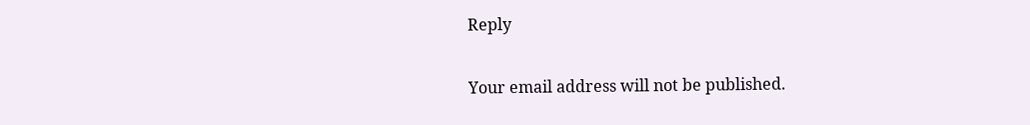Reply

Your email address will not be published.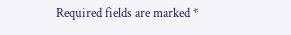Required fields are marked *